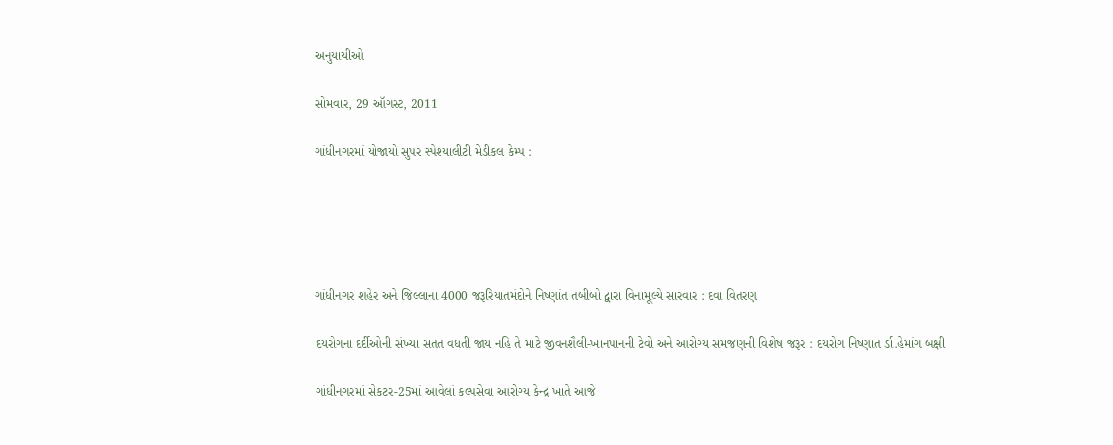અનુયાયીઓ

સોમવાર, 29 ઑગસ્ટ, 2011

ગાંધીનગરમાં યોજાયો સુપર સ્‍પેશ્‍યાલીટી મેડીકલ કેમ્‍પ :





ગાંધીનગર શહેર અને જિલ્લાના 4000 જરૂરિયાતમંદોને નિષ્‍ણાંત તબીબો દ્વારા વિનામૂલ્‍યે સારવાર : દવા વિતરણ

દયરોગના દર્દીઓની સંખ્‍યા સતત વધતી જાય નહિ તે માટે જીવનશૈલી-ખાનપાનની ટેવો અને આરોગ્‍ય સમજણની વિશેષ જરૂર : દયરોગ નિષ્‍ણાત ર્ડા.હેમાંગ બક્ષી

ગાંધીનગરમાં સેકટર-25માં આવેલાં કલ્‍પસેવા આરોગ્‍ય કેન્‍દ્ર ખાતે આજે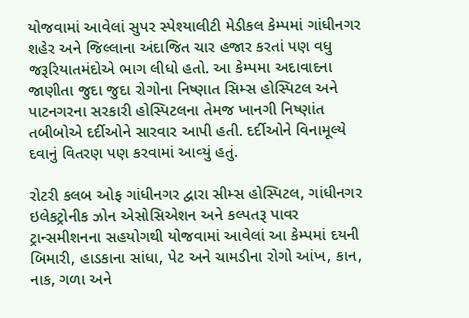યોજવામાં આવેલાં સુપર સ્‍પેશ્‍યાલીટી મેડીકલ કેમ્‍પમાં ગાંધીનગર શહેર અને જિલ્લાના અંદાજિત ચાર હજાર કરતાં પણ વધુ જરૂરિયાતમંદોએ ભાગ લીધો હતો. આ કેમ્‍પમા અદાવાદના જાણીતા જુદા જુદા રોગોના નિષ્‍ણાત સિમ્‍સ હોસ્‍પિટલ અને પાટનગરના સરકારી હોસ્‍પિટલના તેમજ ખાનગી નિષ્‍ણાંત તબીબોએ દર્દીઓને સારવાર આપી હતી. દર્દીઓને વિનામૂલ્‍યે દવાનું વિતરણ પણ કરવામાં આવ્‍યું હતું.

રોટરી કલબ ઓફ ગાંધીનગર દ્વારા સીમ્‍સ હોસ્‍પિટલ, ગાંધીનગર ઇલેકટ્રોનીક ઝોન એસોસિએશન અને કલ્‍પતરૂ પાવર ટ્રાન્‍સમીશનના સહયોગથી યોજવામાં આવેલાં આ કેમ્‍પમાં દયની બિમારી, હાડકાના સાંધા, પેટ અને ચામડીના રોગો આંખ, કાન, નાક, ગળા અને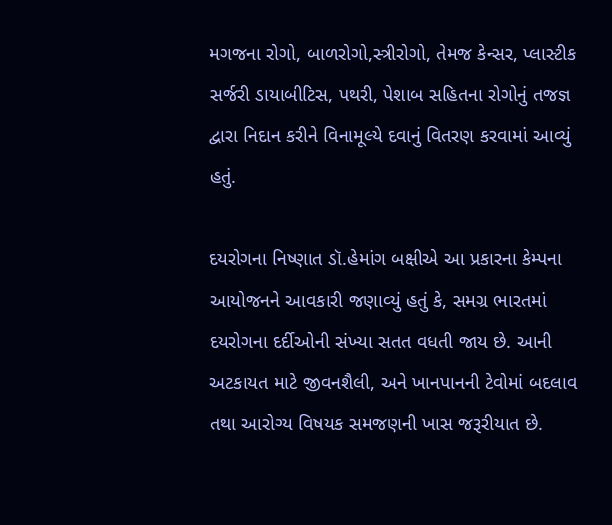મગજના રોગો, બાળરોગો,સ્ત્રીરોગો, તેમજ કેન્‍સર, પ્‍લાસ્‍ટીક સર્જરી ડાયાબીટિસ, પથરી, પેશાબ સહિતના રોગોનું તજજ્ઞ દ્વારા નિદાન કરીને વિનામૂલ્‍યે દવાનું વિતરણ કરવામાં આવ્‍યું હતું.

દયરોગના નિષ્‍ણાત ડૉ.હેમાંગ બક્ષીએ આ પ્રકારના કેમ્‍પના આયોજનને આવકારી જણાવ્‍યું હતું કે, સમગ્ર ભારતમાં દયરોગના દર્દીઓની સંખ્‍યા સતત વધતી જાય છે. આની અટકાયત માટે જીવનશૈલી, અને ખાનપાનની ટેવોમાં બદલાવ તથા આરોગ્‍ય વિષયક સમજણની ખાસ જરૂરીયાત છે.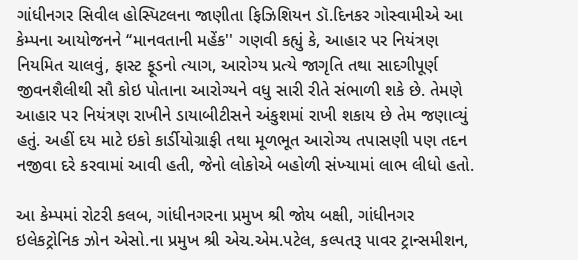ગાંધીનગર સિવીલ હોસ્‍પિટલના જાણીતા ફિઝિશિયન ડૉ.દિનકર ગોસ્‍વામીએ આ કેમ્‍પના આયોજનને ‘‘માનવતાની મહેંક'' ગણવી કહ્યું કે, આહાર પર નિયંત્રણ નિયમિત ચાલવું, ફાસ્‍ટ ફૂડનો ત્‍યાગ, આરોગ્‍ય પ્રત્‍યે જાગૃતિ તથા સાદગીપૂર્ણ જીવનશૈલીથી સૌ કોઇ પોતાના આરોગ્‍યને વધુ સારી રીતે સંભાળી શકે છે. તેમણે આહાર પર નિયંત્રણ રાખીને ડાયાબીટીસને અંકુશમાં રાખી શકાય છે તેમ જણાવ્‍યું હતું. અહીં દય માટે ઇકો કાર્ડીયોગ્રાફી તથા મૂળભૂત આરોગ્‍ય તપાસણી પણ તદન નજીવા દરે કરવામાં આવી હતી, જેનો લોકોએ બહોળી સંખ્‍યામાં લાભ લીધો હતો.

આ કેમ્‍પમાં રોટરી કલબ, ગાંધીનગરના પ્રમુખ શ્રી જોય બક્ષી, ગાંધીનગર ઇલેકટ્રોનિક ઝોન એસો.ના પ્રમુખ શ્રી એચ.એમ.પટેલ, કલ્‍પતરૂ પાવર ટ્રાન્‍સમીશન,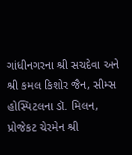ગાંધીનગરના શ્રી સચદેવા અને શ્રી કમલ કિશોર જૈન, સીમ્‍સ હોસ્‍પિટલના ડૉ. મિલન, પ્રોજેકટ ચેરમેન શ્રી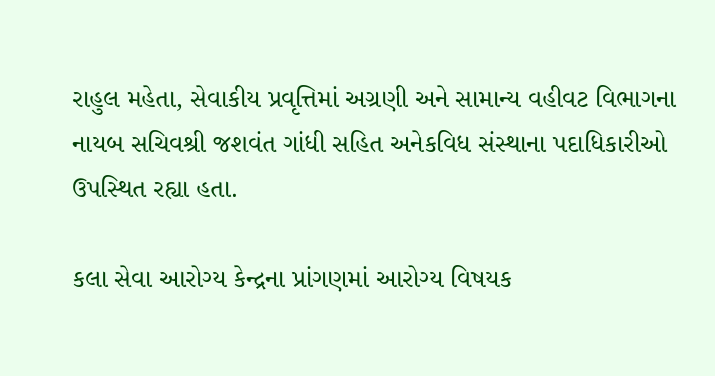રાહુલ મહેતા, સેવાકીય પ્રવૃત્તિમાં અગ્રણી અને સામાન્‍ય વહીવટ વિભાગના નાયબ સચિવશ્રી જશવંત ગાંધી સહિત અનેકવિધ સંસ્‍થાના પદાધિકારીઓ ઉપસ્‍થિત રહ્યા હતા.

કલા સેવા આરોગ્‍ય કેન્‍દ્રના પ્રાંગણમાં આરોગ્‍ય વિષયક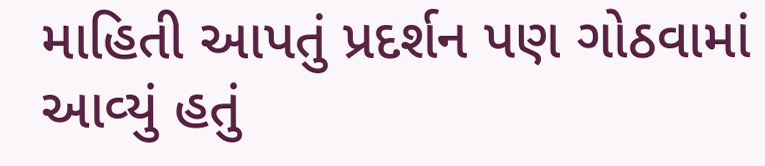માહિતી આપતું પ્રદર્શન પણ ગોઠવામાં આવ્‍યું હતું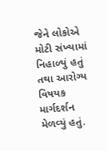જેને લોકોએ મોટી સંખ્‍યામાં નિહાળ્‍યું હતું તથા આરોગ્‍ય વિષયક માર્ગદર્શન મેળવ્‍યું હતું.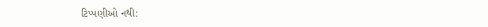ટિપ્પણીઓ નથી: